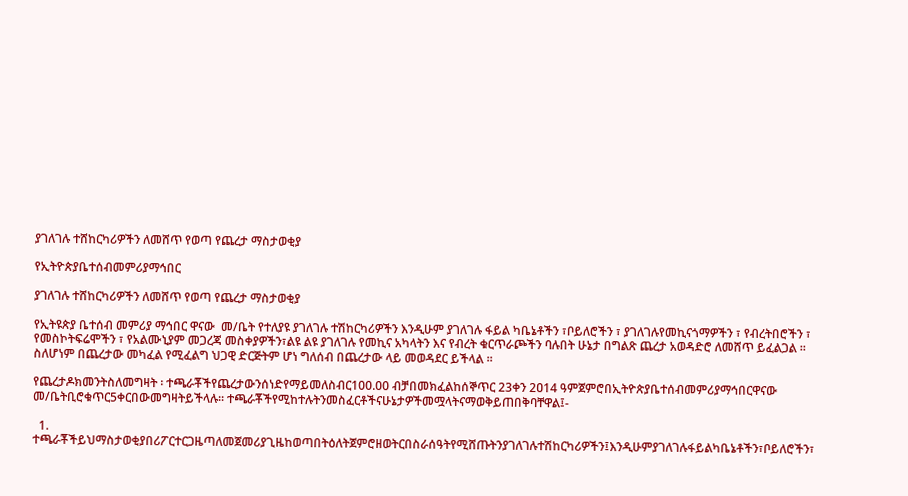ያገለገሉ ተሸከርካሪዎችን ለመሸጥ የወጣ የጨረታ ማስታወቂያ

የኢትዮጵያቤተሰብመምሪያማኅበር

ያገለገሉ ተሸከርካሪዎችን ለመሸጥ የወጣ የጨረታ ማስታወቂያ

የኢትዩጵያ ቤተሰብ መምሪያ ማኅበር ዋናው  መ/ቤት የተለያዩ ያገለገሉ ተሽከርካሪዎችን እንዲሁም ያገለገሉ ፋይል ካቤኔቶችን ፣ቦይለሮችን ፣ ያገለገሉየመኪናጎማዎችን ፣ የብረትበሮችን ፣ የመስኮትፍሬሞችን ፣ የአልሙኒያም መጋረጃ መስቀያዎችን፣ልዩ ልዩ ያገለገሉ የመኪና አካላትን እና የብረት ቁርጥራጮችን ባሉበት ሁኔታ በግልጽ ጨረታ አወዳድሮ ለመሸጥ ይፈልጋል ፡፡ ስለሆነም በጨረታው መካፈል የሚፈልግ ህጋዊ ድርጅትም ሆነ ግለሰብ በጨረታው ላይ መወዳደር ይችላል ፡፡

የጨረታዶክመንትስለመግዛት ፡ ተጫራቾችየጨረታውንሰነድየማይመለስብር100.00 ብቻበመክፈልከሰኞጥር 23ቀን 2ዐ14 ዓምጀምሮበኢትዮጵያቤተሰብመምሪያማኅበርዋናው መ/ቤትቢሮቁጥር5ቀርበውመግዛትይችላሉ፡፡ ተጫራቾችየሚከተሉትንመስፈርቶችናሁኔታዎችመሟላትናማወቅይጠበቅባቸዋል፤-

  1. ተጫራቾችይህማስታወቂያበሪፖርተርጋዜጣለመጀመሪያጊዜከወጣበትዕለትጀምሮዘወትርበስራሰዓትየሚሸጡትንያገለገሉተሽከርካሪዎችን፤እንዲሁምያገለገሉፋይልካቤኔቶችን፣ቦይለሮችን፣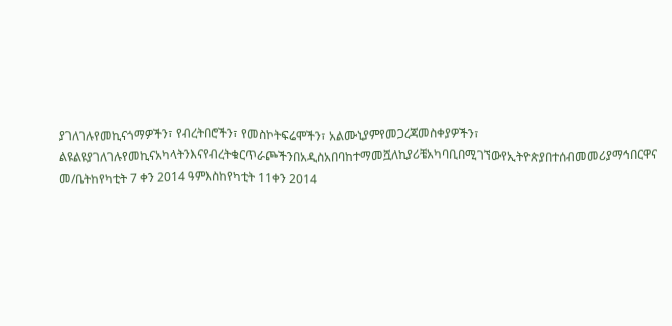ያገለገሉየመኪናጎማዎችን፣ የብረትበሮችን፣ የመስኮትፍሬሞችን፣ አልሙኒያምየመጋረጃመስቀያዎችን፣ ልዩልዩያገለገሉየመኪናአካላትንእናየብረትቁርጥራጮችንበአዲስአበባከተማመሿለኪያሪቼአካባቢበሚገኘውየኢትዮጵያበተሰብመመሪያማኅበርዋና መ/ቤትከየካቲት 7 ቀን 2014 ዓምእስከየካቲት 11ቀን 2014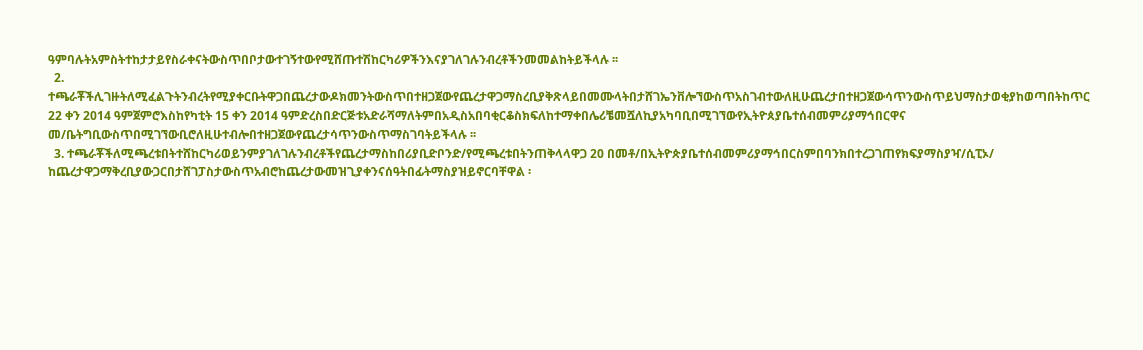ዓምባሉትአምስትተከታታይየስራቀናትውስጥበቦታውተገኝተውየሚሸጡተሽከርካሪዎችንእናያገለገሉንብረቶችንመመልከትይችላሉ ፡፡
  2. ተጫራቾችሊገዙትለሚፈልጉትንብረትየሚያቀርቡትዋጋበጨረታውዶክመንትውስጥበተዘጋጀውየጨረታዋጋማስረቢያቅጽላይበመሙላትበታሸገኤንቨሎኘውስጥአስገብተውለዚሁጨረታበተዘጋጀውሳጥንውስጥይህማስታወቂያከወጣበትከጥር 22 ቀን 2014 ዓምጀምሮእስከየካቲት 15 ቀን 2014 ዓምድረስበድርጅቱአድራሻማለትምበአዲስአበባቂርቆስክፍለከተማቀበሌሪቼመሿለኪያአካባቢበሚገኘውየኢትዮጰያቤተሰብመምሪያማኅበርዋና መ/ቤትግቢውስጥበሚገኘውቢሮለዚሁተብሎበተዘጋጀውየጨረታሳጥንውስጥማስገባትይችላሉ ፡፡
  3. ተጫራቾችለሚጫረቱበትተሸከርካሪወይንምያገለገሉንብረቶችየጨረታማስከበሪያቢድቦንድ/የሚጫረቱበትንጠቅላላዋጋ 20 በመቶ/በኢትዮጵያቤተሰብመምሪያማኅበርስምበባንክበተረጋገጠየክፍያማስያዣ/ሲፒኦ/ ከጨረታዋጋማቅረቢያውጋርበታሸገፓስታውስጥአብሮከጨረታውመዝጊያቀንናሰዓትበፊትማስያዝይኖርባቸዋል ፡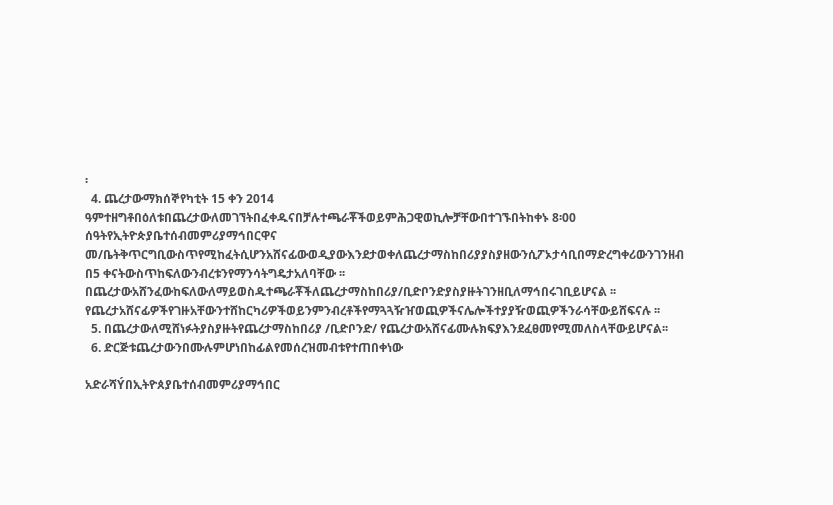፡
  4. ጨረታውማክሰኞየካቲት 15 ቀን 2014 ዓምተዘግቶበዕለቱበጨረታውለመገኘትበፈቀዱናበቻሉተጫራቾችወይምሕጋዊወኪሎቻቸውበተገኙበትከቀኑ 8፡00 ሰዓትየኢትዮጵያቤተሰብመምሪያማኅበርዋና መ/ቤትቅጥርግቢውስጥየሚከፈትሲሆንአሸናፊውወዲያውእንደታወቀለጨረታማስከበሪያያስያዘውንሲፖኦታሳቢበማድረግቀሪውንገንዘብ በ5 ቀናትውስጥከፍለውንብረቱንየማንሳትግዴታአለባቸው ፡፡ በጨረታውአሸንፈውከፍለውለማይወስዱተጫራቾችለጨረታማስከበሪያ/ቢድቦንድያስያዙትገንዘቢለማኅበሩገቢይሆናል ፡፡ የጨረታአሸናፊዎችየገዙአቸውንተሸከርካሪዎችወይንምንብረቶችየማጓጓዥዠወጪዎችናሌሎችተያያዥወጪዎችንራሳቸውይሸፍናሉ ፡፡
  5. በጨረታውለሚሸነፉትያስያዙትየጨረታማስከበሪያ /ቢድቦንድ/ የጨረታውአሸናፊሙሉክፍያእንደፈፀመየሚመለስላቸውይሆናል፡፡
  6. ድርጅቱጨረታውንበሙሉምሆነበከፊልየመሰረዝመብቱየተጠበቀነው

አድራሻÝበኢትዮጰያቤተሰብመምሪያማኅበር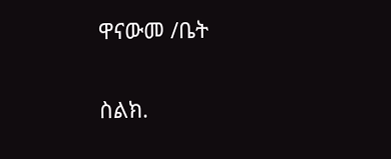ዋናውመ /ቤት

ስልክ.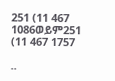251 (11 467 1086ወይም251 (11 467 1757

..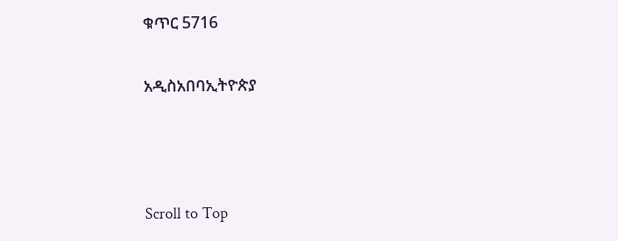ቁጥር 5716

አዲስአበባኢትዮጵያ



Scroll to Top